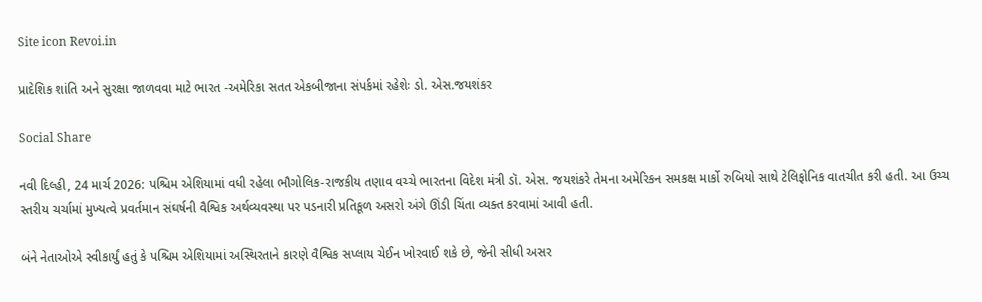Site icon Revoi.in

પ્રાદેશિક શાંતિ અને સુરક્ષા જાળવવા માટે ભારત -અમેરિકા સતત એકબીજાના સંપર્કમાં રહેશેઃ ડો. એસ.જયશંકર

Social Share

નવી દિલ્હી, 24 માર્ચ 2026: પશ્ચિમ એશિયામાં વધી રહેલા ભૌગોલિક-રાજકીય તણાવ વચ્ચે ભારતના વિદેશ મંત્રી ડૉ. એસ. જયશંકરે તેમના અમેરિકન સમકક્ષ માર્કો રુબિયો સાથે ટેલિફોનિક વાતચીત કરી હતી. આ ઉચ્ચ સ્તરીય ચર્ચામાં મુખ્યત્વે પ્રવર્તમાન સંઘર્ષની વૈશ્વિક અર્થવ્યવસ્થા પર પડનારી પ્રતિકૂળ અસરો અંગે ઊંડી ચિંતા વ્યક્ત કરવામાં આવી હતી.

બંને નેતાઓએ સ્વીકાર્યું હતું કે પશ્ચિમ એશિયામાં અસ્થિરતાને કારણે વૈશ્વિક સપ્લાય ચેઈન ખોરવાઈ શકે છે, જેની સીધી અસર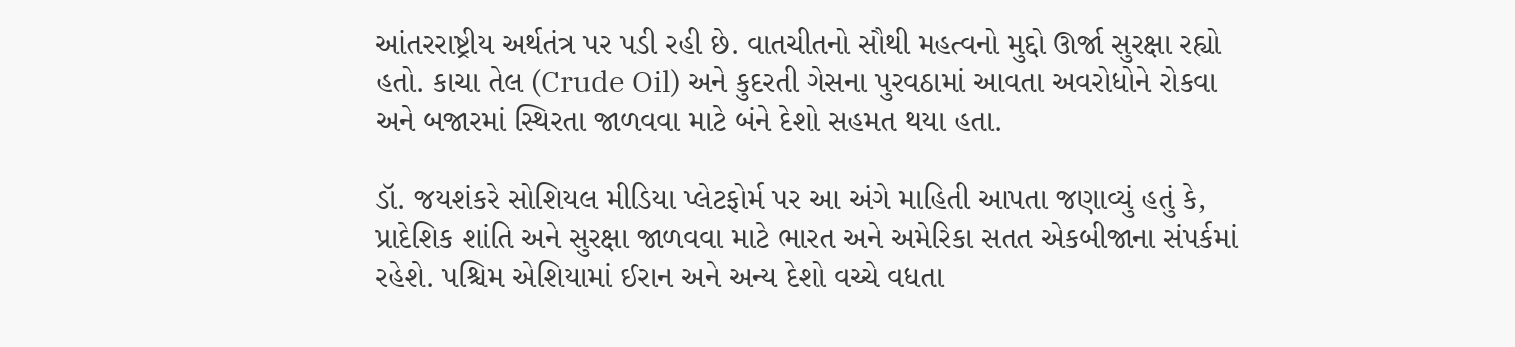આંતરરાષ્ટ્રીય અર્થતંત્ર પર પડી રહી છે. વાતચીતનો સૌથી મહત્વનો મુદ્દો ઊર્જા સુરક્ષા રહ્યો હતો. કાચા તેલ (Crude Oil) અને કુદરતી ગેસના પુરવઠામાં આવતા અવરોધોને રોકવા અને બજારમાં સ્થિરતા જાળવવા માટે બંને દેશો સહમત થયા હતા.

ડૉ. જયશંકરે સોશિયલ મીડિયા પ્લેટફોર્મ પર આ અંગે માહિતી આપતા જણાવ્યું હતું કે, પ્રાદેશિક શાંતિ અને સુરક્ષા જાળવવા માટે ભારત અને અમેરિકા સતત એકબીજાના સંપર્કમાં રહેશે. પશ્ચિમ એશિયામાં ઈરાન અને અન્ય દેશો વચ્ચે વધતા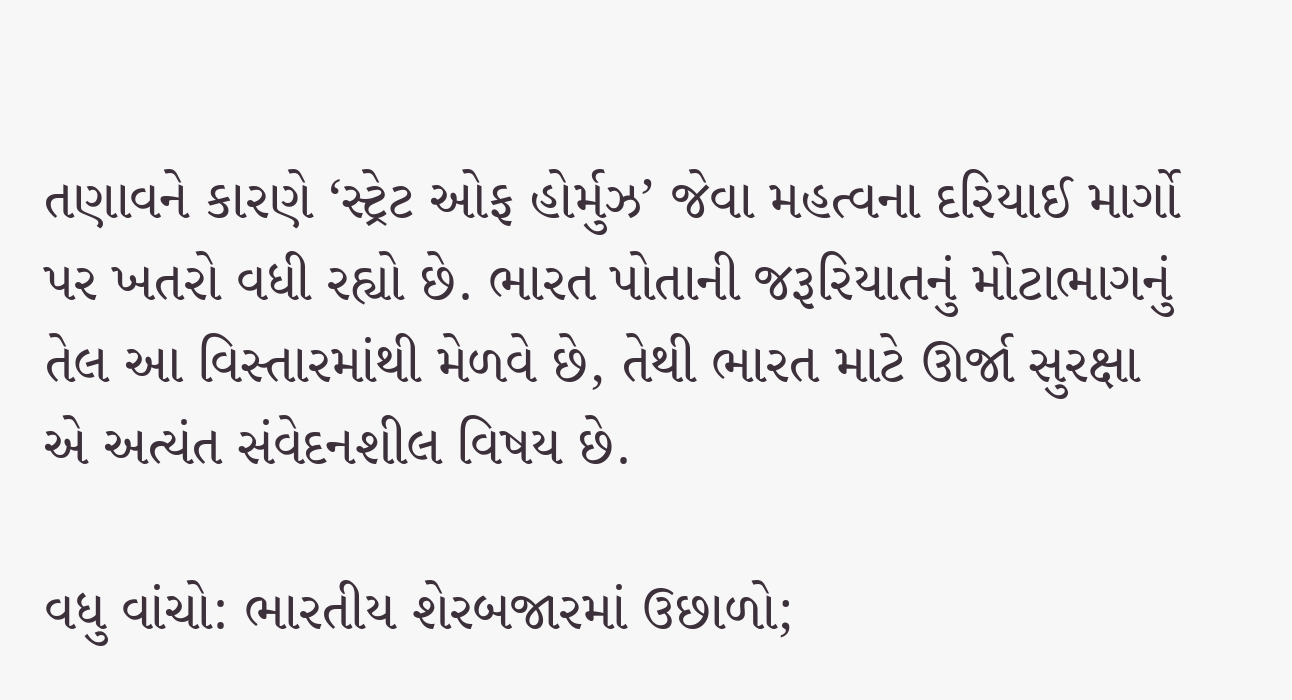તણાવને કારણે ‘સ્ટ્રેટ ઓફ હોર્મુઝ’ જેવા મહત્વના દરિયાઈ માર્ગો પર ખતરો વધી રહ્યો છે. ભારત પોતાની જરૂરિયાતનું મોટાભાગનું તેલ આ વિસ્તારમાંથી મેળવે છે, તેથી ભારત માટે ઊર્જા સુરક્ષા એ અત્યંત સંવેદનશીલ વિષય છે.

વધુ વાંચો: ભારતીય શેરબજારમાં ઉછાળો;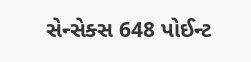સેન્સેક્સ 648 પોઈન્ટ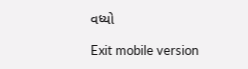વધ્યો

Exit mobile version